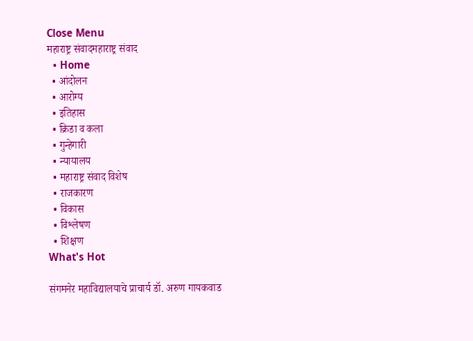Close Menu
महाराष्ट्र संवादमहाराष्ट्र संवाद
  • Home
  • आंदोलन
  • आरोग्य
  • इतिहास
  • क्रिडा व कला
  • गुन्हेगारी
  • न्यायालय
  • महाराष्ट्र संवाद विशेष
  • राजकारण
  • विकास
  • विश्लेषण
  • शिक्षण
What's Hot

संगमनेर महाविद्यालयाचे प्राचार्य डॉ. अरुण गायकवाड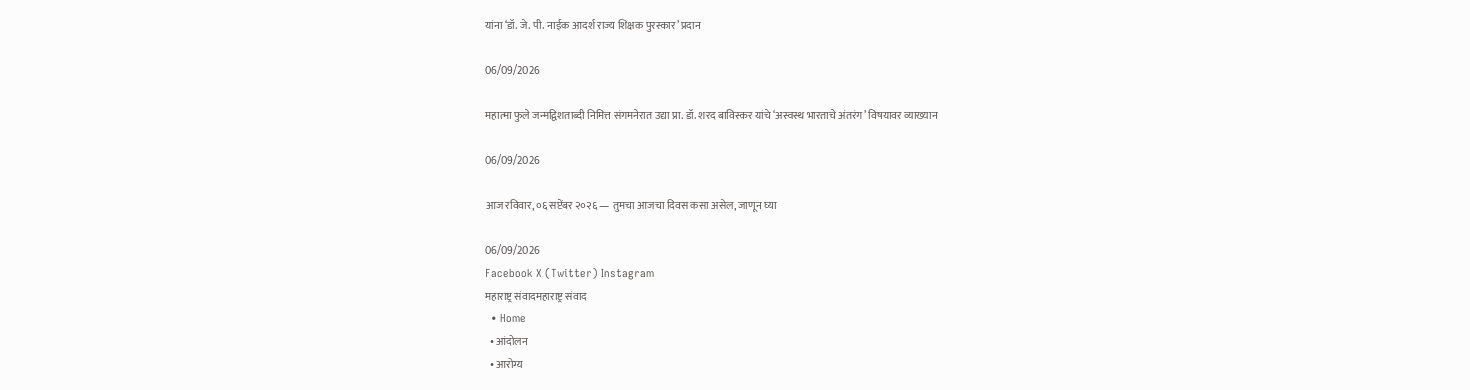यांना ‘डॉ. जे. पी. नाईक आदर्श राज्य शिक्षक पुरस्कार’ प्रदान

06/09/2026

महात्मा फुले जन्मद्विशताब्दी निमित्त संगमनेरात उद्या प्रा. डॉ. शरद बाविस्कर यांचे ‘अस्वस्थ भारताचे अंतरंग’ विषयावर व्याख्यान

06/09/2026

आज रविवार, ०६ सप्टेंबर २०२६ — तुमचा आजचा दिवस कसा असेल, जाणून घ्या

06/09/2026
Facebook X (Twitter) Instagram
महाराष्ट्र संवादमहाराष्ट्र संवाद
  • Home
  • आंदोलन
  • आरोग्य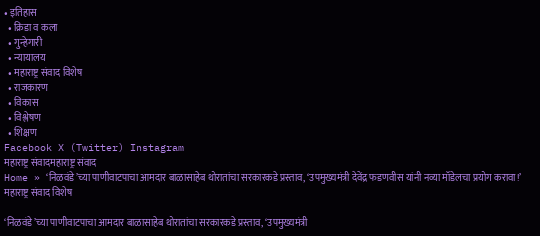• इतिहास
  • क्रिडा व कला
  • गुन्हेगारी
  • न्यायालय
  • महाराष्ट्र संवाद विशेष
  • राजकारण
  • विकास
  • विश्लेषण
  • शिक्षण
Facebook X (Twitter) Instagram
महाराष्ट्र संवादमहाराष्ट्र संवाद
Home » ‘निळवंडे’च्या पाणीवाटपाचा आमदार बाळासाहेब थोरातांचा सरकारकडे प्रस्ताव, ‘उपमुख्यमंत्री देवेंद्र फडणवीस यांनी नव्या मॉडेलचा प्रयोग करावा!’
महाराष्ट्र संवाद विशेष

‘निळवंडे’च्या पाणीवाटपाचा आमदार बाळासाहेब थोरातांचा सरकारकडे प्रस्ताव, ‘उपमुख्यमंत्री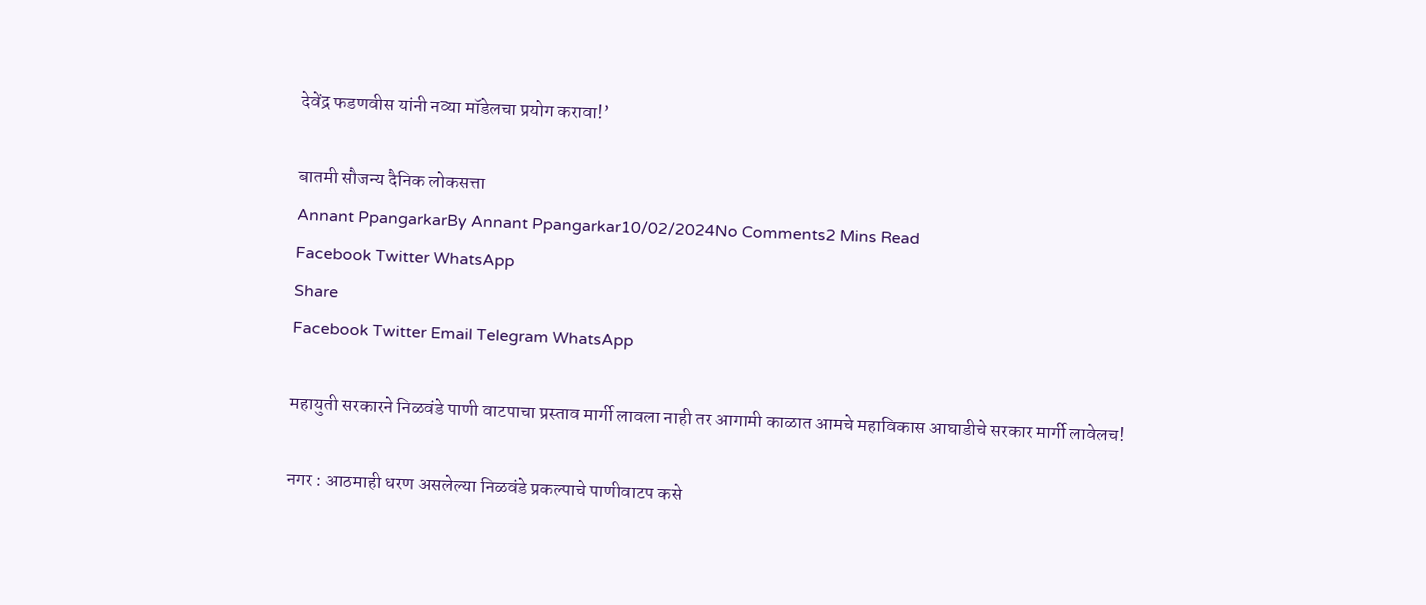देवेंद्र फडणवीस यांनी नव्या मॉडेलचा प्रयोग करावा!’

बातमी सौजन्य दैनिक लोकसत्ता
Annant PpangarkarBy Annant Ppangarkar10/02/2024No Comments2 Mins Read
Facebook Twitter WhatsApp
Share
Facebook Twitter Email Telegram WhatsApp

महायुती सरकारने निळवंडे पाणी वाटपाचा प्रस्ताव मार्गी लावला नाही तर आगामी काळात आमचे महाविकास आघाडीचे सरकार मार्गी लावेलच!

नगर : आठमाही धरण असलेल्या निळवंडे प्रकल्पाचे पाणीवाटप कसे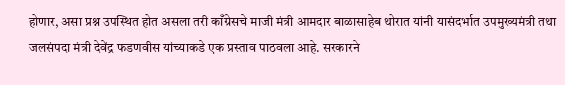होणार, असा प्रश्न उपस्थित होत असला तरी काँग्रेसचे माजी मंत्री आमदार बाळासाहेब थोरात यांनी यासंदर्भात उपमुख्यमंत्री तथा जलसंपदा मंत्री देवेंद्र फडणवीस यांच्याकडे एक प्रस्ताव पाठवला आहे. सरकारने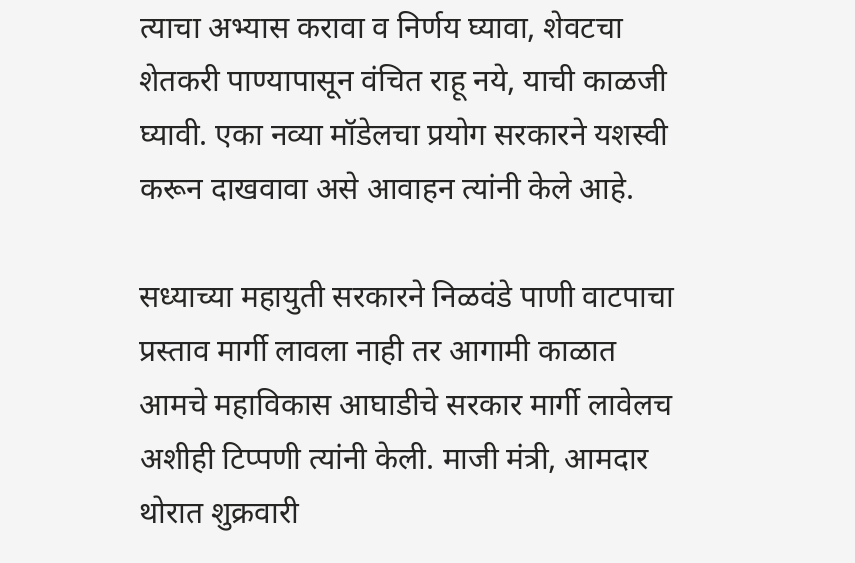त्याचा अभ्यास करावा व निर्णय घ्यावा, शेवटचा शेतकरी पाण्यापासून वंचित राहू नये, याची काळजी घ्यावी. एका नव्या मॉडेलचा प्रयोग सरकारने यशस्वी करून दाखवावा असे आवाहन त्यांनी केले आहे.

सध्याच्या महायुती सरकारने निळवंडे पाणी वाटपाचा प्रस्ताव मार्गी लावला नाही तर आगामी काळात आमचे महाविकास आघाडीचे सरकार मार्गी लावेलच अशीही टिप्पणी त्यांनी केली. माजी मंत्री, आमदार थोरात शुक्रवारी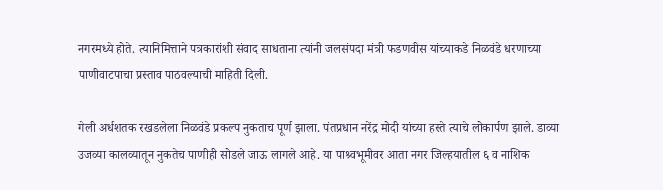नगरमध्ये होते. त्यानिमित्ताने पत्रकारांशी संवाद साधताना त्यांनी जलसंपदा मंत्री फडणवीस यांच्याकडे निळवंडे धरणाच्या पाणीवाटपाचा प्रस्ताव पाठवल्याची माहिती दिली.

गेली अर्धशतक रखडलेला निळवंडे प्रकल्प नुकताच पूर्ण झाला. पंतप्रधान नरेंद्र मोदी यांच्या हस्ते त्याचे लोकार्पण झाले. डाव्या उजव्या कालव्यातून नुकतेच पाणीही सोडले जाऊ लागले आहे. या पाश्र्वभूमीवर आता नगर जिल्हयातील ६ व नाशिक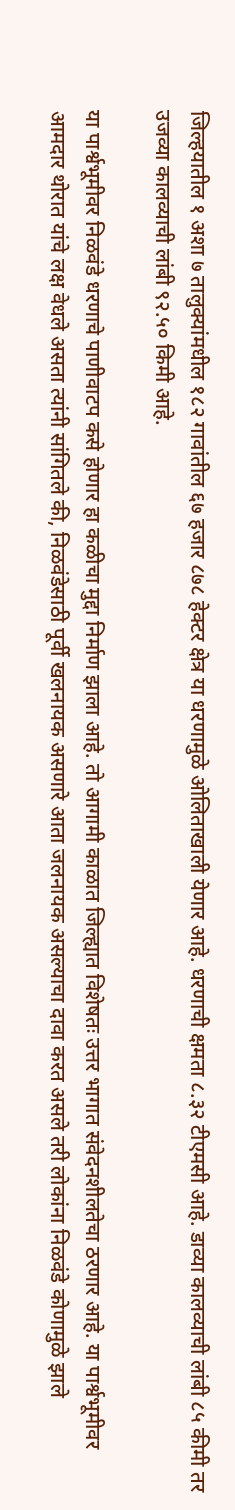जिल्हयातील १ अशा ७ तालुक्यांमधील १८२ गावांतील ६७ हजार ८७८ हेक्टर क्षेत्र या धरणामुळे ओलिताखाली येणार आहे. धरणाची क्षमता ८.३२ टीएमसी आहे. डाव्या कालव्याची लांबी ८५ कीमी तर उजव्या कालव्याची लांबी ९२.५० किमी आहे.

या पार्श्वभूमीवर निळवंडे धरणाचे पाणीवाटप कसे होणार हा कळीचा मुद्दा निर्माण झाला आहे. तो आगामी काळात जिल्ह्यात विशेषतः उत्तर भागात संवेदनशीलतेचा ठरणार आहे. या पार्श्वभूमीवर आमदार थोरात यांचे लक्ष वेधले असता त्यांनी सांगितले की, निळवंडेसाठी पूर्वी खलनायक असणारे आता जलनायक असल्याचा दावा करत असले तरी लोकांना निळवंडे कोणामुळे झाले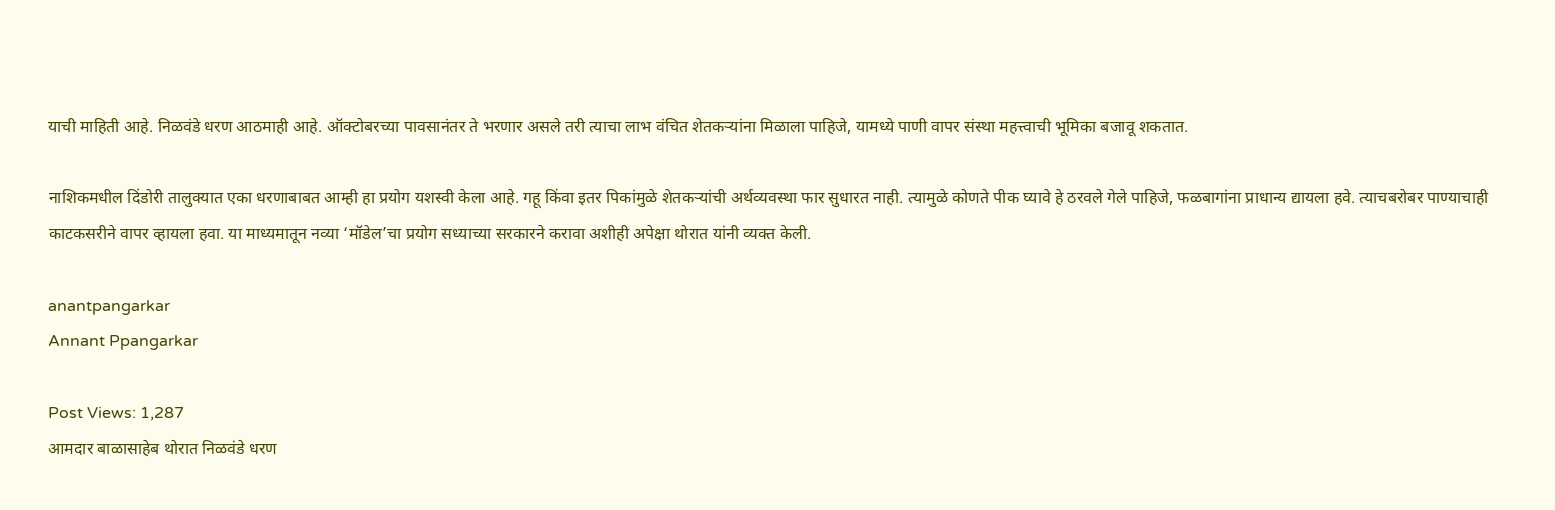याची माहिती आहे. निळवंडे धरण आठमाही आहे. ऑक्टोबरच्या पावसानंतर ते भरणार असले तरी त्याचा लाभ वंचित शेतकऱ्यांना मिळाला पाहिजे, यामध्ये पाणी वापर संस्था महत्त्वाची भूमिका बजावू शकतात.

नाशिकमधील दिंडोरी तालुक्यात एका धरणाबाबत आम्ही हा प्रयोग यशस्वी केला आहे. गहू किंवा इतर पिकांमुळे शेतकऱ्यांची अर्थव्यवस्था फार सुधारत नाही. त्यामुळे कोणते पीक घ्यावे हे ठरवले गेले पाहिजे, फळबागांना प्राधान्य द्यायला हवे. त्याचबरोबर पाण्याचाही काटकसरीने वापर व्हायला हवा. या माध्यमातून नव्या ‘मॉडेल’चा प्रयोग सध्याच्या सरकारने करावा अशीही अपेक्षा थोरात यांनी व्यक्त केली.

anantpangarkar
Annant Ppangarkar

Post Views: 1,287
आमदार बाळासाहेब थोरात निळवंडे धरण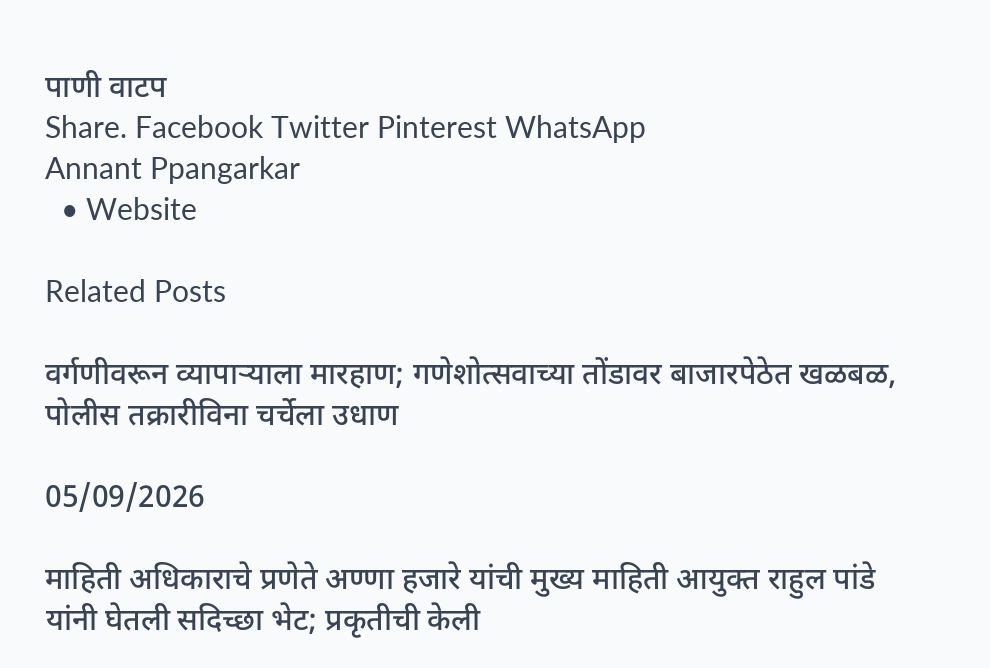पाणी वाटप
Share. Facebook Twitter Pinterest WhatsApp
Annant Ppangarkar
  • Website

Related Posts

वर्गणीवरून व्यापाऱ्याला मारहाण; गणेशोत्सवाच्या तोंडावर बाजारपेठेत खळबळ, पोलीस तक्रारीविना चर्चेला उधाण

05/09/2026

माहिती अधिकाराचे प्रणेते अण्णा हजारे यांची मुख्य माहिती आयुक्त राहुल पांडे यांनी घेतली सदिच्छा भेट; प्रकृतीची केली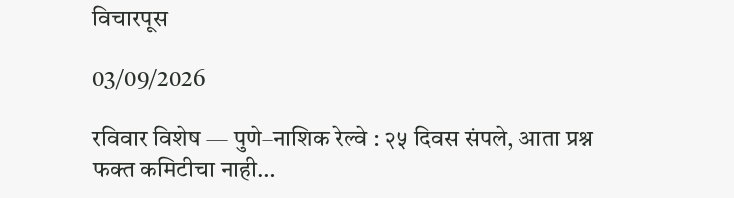विचारपूस

03/09/2026

रविवार विशेष — पुणे–नाशिक रेल्वे : २५ दिवस संपले, आता प्रश्न फक्त कमिटीचा नाही…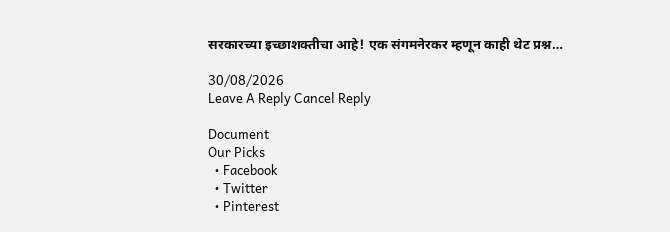सरकारच्या इच्छाशक्तीचा आहे! एक संगमनेरकर म्हणून काही थेट प्रश्न…

30/08/2026
Leave A Reply Cancel Reply

Document
Our Picks
  • Facebook
  • Twitter
  • Pinterest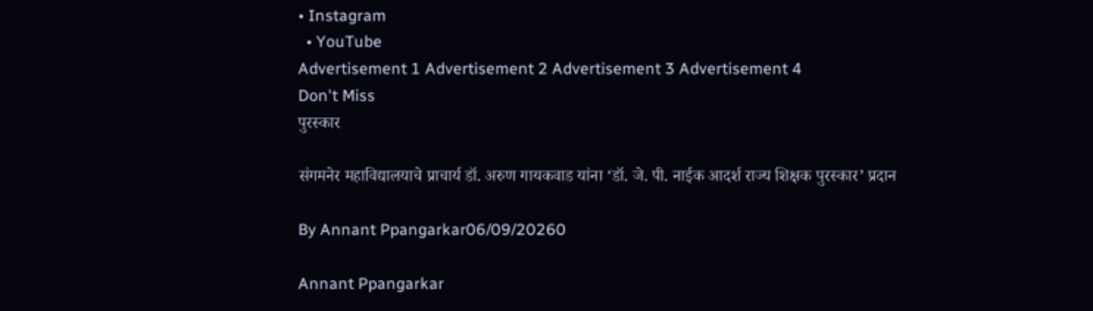• Instagram
  • YouTube
Advertisement 1 Advertisement 2 Advertisement 3 Advertisement 4
Don't Miss
पुरस्कार

संगमनेर महाविद्यालयाचे प्राचार्य डॉ. अरुण गायकवाड यांना ‘डॉ. जे. पी. नाईक आदर्श राज्य शिक्षक पुरस्कार’ प्रदान

By Annant Ppangarkar06/09/20260

Annant Ppangarkar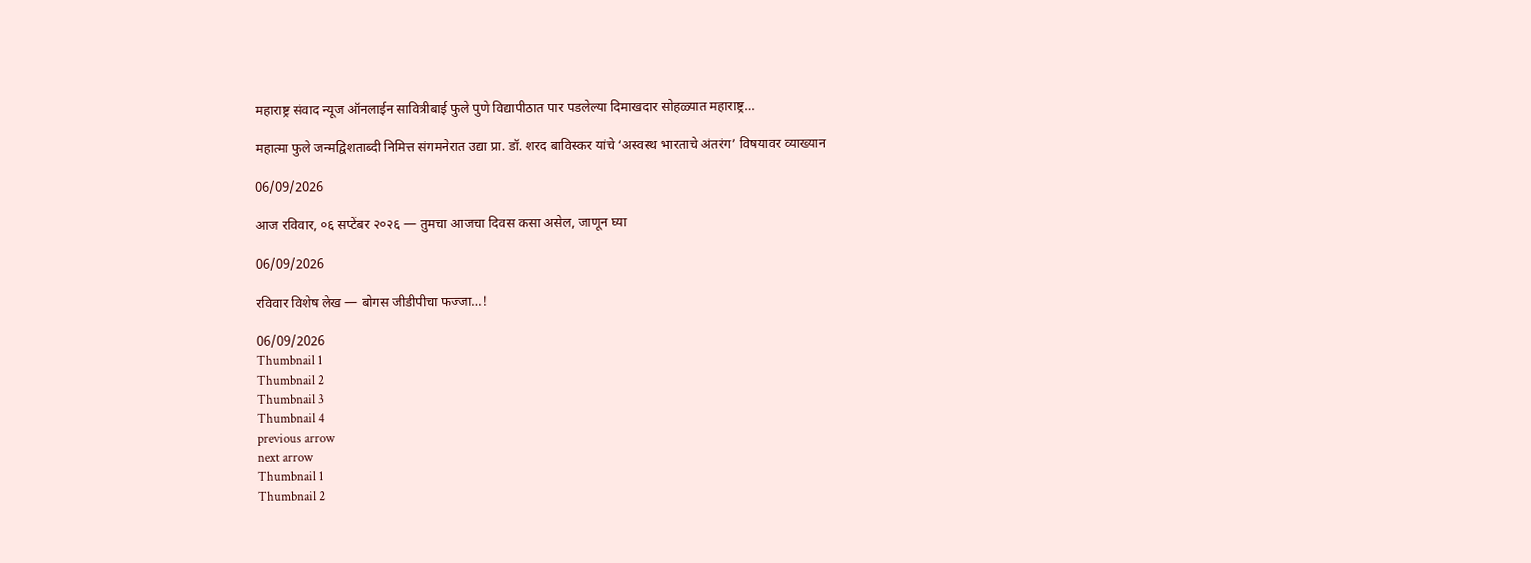महाराष्ट्र संवाद न्यूज ऑनलाईन सावित्रीबाई फुले पुणे विद्यापीठात पार पडलेल्या दिमाखदार सोहळ्यात महाराष्ट्र…

महात्मा फुले जन्मद्विशताब्दी निमित्त संगमनेरात उद्या प्रा. डॉ. शरद बाविस्कर यांचे ‘अस्वस्थ भारताचे अंतरंग’ विषयावर व्याख्यान

06/09/2026

आज रविवार, ०६ सप्टेंबर २०२६ — तुमचा आजचा दिवस कसा असेल, जाणून घ्या

06/09/2026

रविवार विशेष लेख — बोगस जीडीपीचा फज्जा…!

06/09/2026
Thumbnail 1
Thumbnail 2
Thumbnail 3
Thumbnail 4
previous arrow
next arrow
Thumbnail 1
Thumbnail 2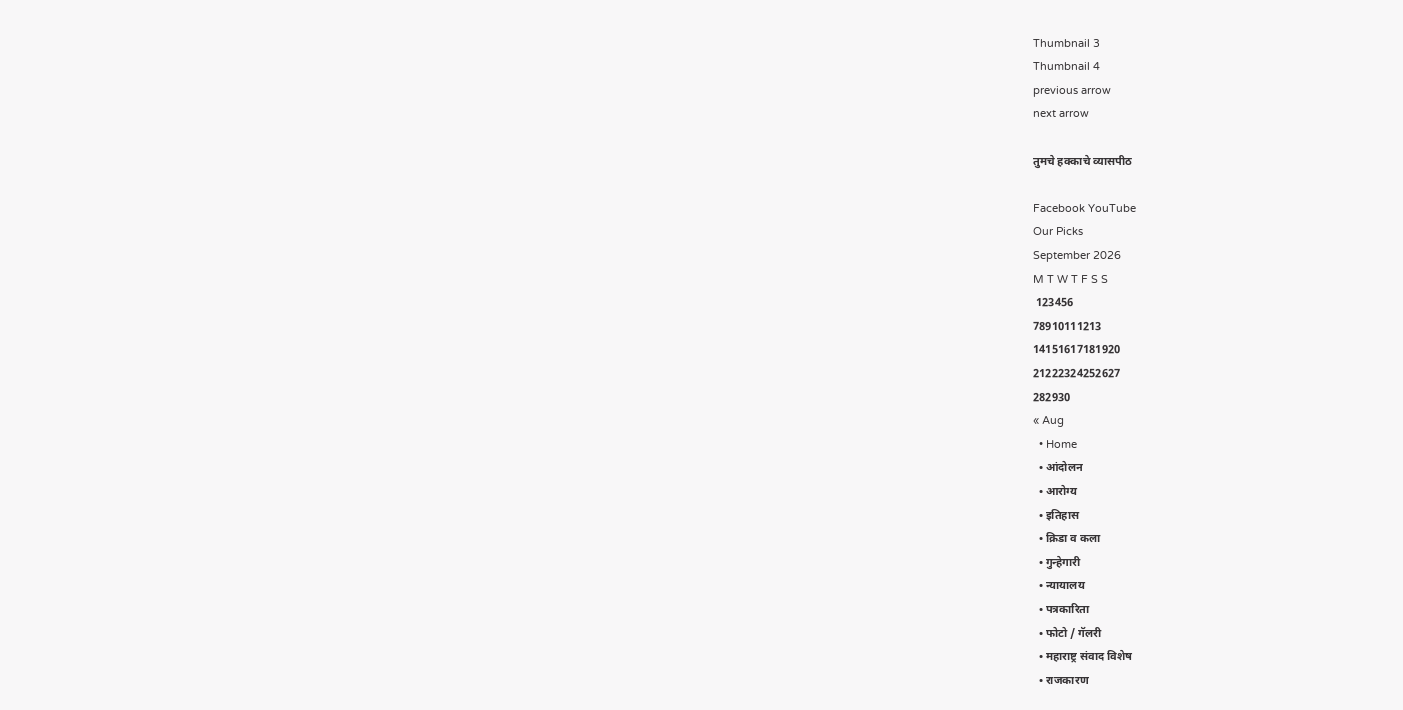Thumbnail 3
Thumbnail 4
previous arrow
next arrow

तुमचे हक्काचे व्यासपीठ

Facebook YouTube
Our Picks
September 2026
M T W T F S S
 123456
78910111213
14151617181920
21222324252627
282930
« Aug
  • Home
  • आंदोलन
  • आरोग्य
  • इतिहास
  • क्रिडा व कला
  • गुन्हेगारी
  • न्यायालय
  • पत्रकारिता
  • फोटो / गॅलरी
  • महाराष्ट्र संवाद विशेष
  • राजकारण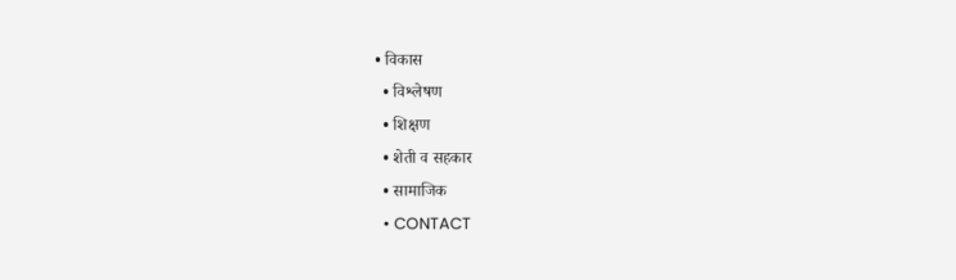• विकास
  • विश्लेषण
  • शिक्षण
  • शेती व सहकार
  • सामाजिक
  • CONTACT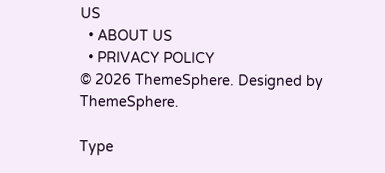US
  • ABOUT US
  • PRIVACY POLICY
© 2026 ThemeSphere. Designed by ThemeSphere.

Type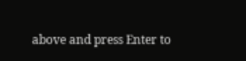above and press Enter to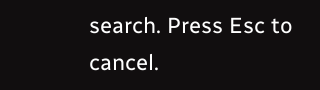search. Press Esc to cancel.